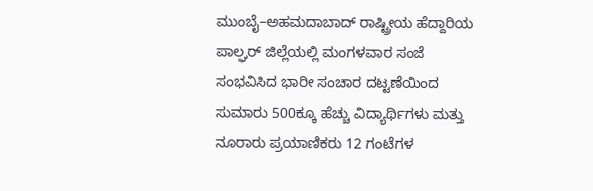ಮುಂಬೈ–ಅಹಮದಾಬಾದ್ ರಾಷ್ಟ್ರೀಯ ಹೆದ್ದಾರಿಯ ಪಾಲ್ಘರ್ ಜಿಲ್ಲೆಯಲ್ಲಿ ಮಂಗಳವಾರ ಸಂಜೆ ಸಂಭವಿಸಿದ ಭಾರೀ ಸಂಚಾರ ದಟ್ಟಣೆಯಿಂದ ಸುಮಾರು 500ಕ್ಕೂ ಹೆಚ್ಚು ವಿದ್ಯಾರ್ಥಿಗಳು ಮತ್ತು ನೂರಾರು ಪ್ರಯಾಣಿಕರು 12 ಗಂಟೆಗಳ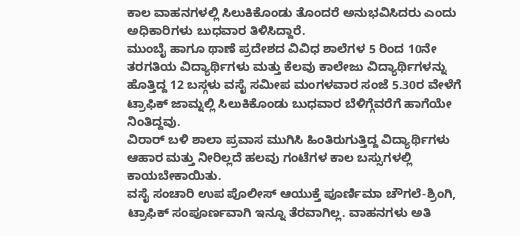ಕಾಲ ವಾಹನಗಳಲ್ಲಿ ಸಿಲುಕಿಕೊಂಡು ತೊಂದರೆ ಅನುಭವಿಸಿದರು ಎಂದು ಅಧಿಕಾರಿಗಳು ಬುಧವಾರ ತಿಳಿಸಿದ್ದಾರೆ.
ಮುಂಬೈ ಹಾಗೂ ಥಾಣೆ ಪ್ರದೇಶದ ವಿವಿಧ ಶಾಲೆಗಳ 5 ರಿಂದ 10ನೇ ತರಗತಿಯ ವಿದ್ಯಾರ್ಥಿಗಳು ಮತ್ತು ಕೆಲವು ಕಾಲೇಜು ವಿದ್ಯಾರ್ಥಿಗಳನ್ನು ಹೊತ್ತಿದ್ದ 12 ಬಸ್ಗಳು ವಸೈ ಸಮೀಪ ಮಂಗಳವಾರ ಸಂಜೆ 5.30ರ ವೇಳೆಗೆ ಟ್ರಾಫಿಕ್ ಜಾಮ್ನಲ್ಲಿ ಸಿಲುಕಿಕೊಂಡು ಬುಧವಾರ ಬೆಳಿಗ್ಗೆವರೆಗೆ ಹಾಗೆಯೇ ನಿಂತಿದ್ದವು.
ವಿರಾರ್ ಬಳಿ ಶಾಲಾ ಪ್ರವಾಸ ಮುಗಿಸಿ ಹಿಂತಿರುಗುತ್ತಿದ್ದ ವಿದ್ಯಾರ್ಥಿಗಳು ಆಹಾರ ಮತ್ತು ನೀರಿಲ್ಲದೆ ಹಲವು ಗಂಟೆಗಳ ಕಾಲ ಬಸ್ಸುಗಳಲ್ಲಿ ಕಾಯಬೇಕಾಯಿತು.
ವಸೈ ಸಂಚಾರಿ ಉಪ ಪೊಲೀಸ್ ಆಯುಕ್ತೆ ಪೂರ್ಣಿಮಾ ಚೌಗಲೆ-ಶ್ರಿಂಗಿ, ಟ್ರಾಫಿಕ್ ಸಂಪೂರ್ಣವಾಗಿ ಇನ್ನೂ ತೆರವಾಗಿಲ್ಲ. ವಾಹನಗಳು ಅತಿ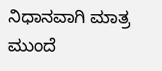ನಿಧಾನವಾಗಿ ಮಾತ್ರ ಮುಂದೆ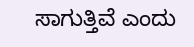ಸಾಗುತ್ತಿವೆ ಎಂದು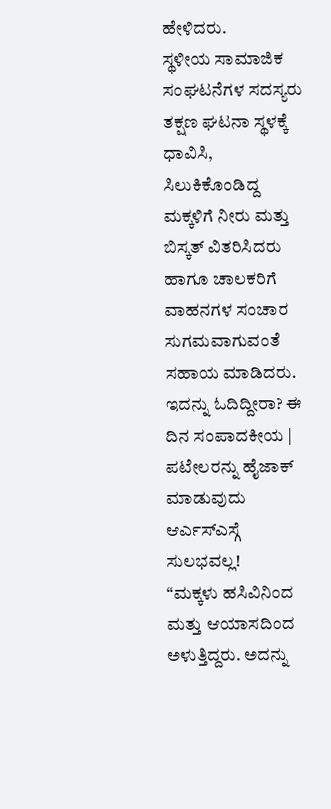ಹೇಳಿದರು.
ಸ್ಥಳೀಯ ಸಾಮಾಜಿಕ ಸಂಘಟನೆಗಳ ಸದಸ್ಯರು ತಕ್ಷಣ ಘಟನಾ ಸ್ಥಳಕ್ಕೆ ಧಾವಿಸಿ, ಸಿಲುಕಿಕೊಂಡಿದ್ದ ಮಕ್ಕಳಿಗೆ ನೀರು ಮತ್ತು ಬಿಸ್ಕತ್ ವಿತರಿಸಿದರು ಹಾಗೂ ಚಾಲಕರಿಗೆ ವಾಹನಗಳ ಸಂಚಾರ ಸುಗಮವಾಗುವಂತೆ ಸಹಾಯ ಮಾಡಿದರು.
ಇದನ್ನು ಓದಿದ್ದೀರಾ? ಈ ದಿನ ಸಂಪಾದಕೀಯ | ಪಟೇಲರನ್ನು ಹೈಜಾಕ್ ಮಾಡುವುದು ಆರ್ಎಸ್ಎಸ್ಗೆ ಸುಲಭವಲ್ಲ!
“ಮಕ್ಕಳು ಹಸಿವಿನಿಂದ ಮತ್ತು ಆಯಾಸದಿಂದ ಅಳುತ್ತಿದ್ದರು. ಅದನ್ನು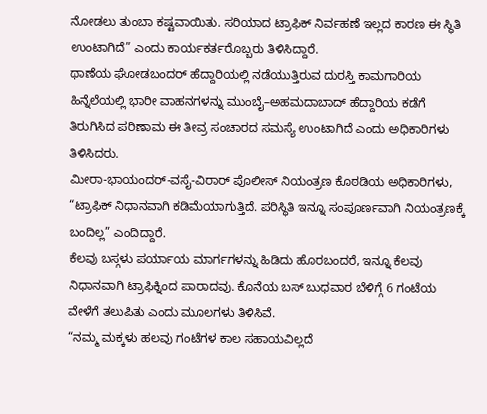ನೋಡಲು ತುಂಬಾ ಕಷ್ಟವಾಯಿತು. ಸರಿಯಾದ ಟ್ರಾಫಿಕ್ ನಿರ್ವಹಣೆ ಇಲ್ಲದ ಕಾರಣ ಈ ಸ್ಥಿತಿ ಉಂಟಾಗಿದೆ” ಎಂದು ಕಾರ್ಯಕರ್ತರೊಬ್ಬರು ತಿಳಿಸಿದ್ದಾರೆ.
ಥಾಣೆಯ ಘೋಡಬಂದರ್ ಹೆದ್ದಾರಿಯಲ್ಲಿ ನಡೆಯುತ್ತಿರುವ ದುರಸ್ತಿ ಕಾಮಗಾರಿಯ ಹಿನ್ನೆಲೆಯಲ್ಲಿ ಭಾರೀ ವಾಹನಗಳನ್ನು ಮುಂಬೈ–ಅಹಮದಾಬಾದ್ ಹೆದ್ದಾರಿಯ ಕಡೆಗೆ ತಿರುಗಿಸಿದ ಪರಿಣಾಮ ಈ ತೀವ್ರ ಸಂಚಾರದ ಸಮಸ್ಯೆ ಉಂಟಾಗಿದೆ ಎಂದು ಅಧಿಕಾರಿಗಳು ತಿಳಿಸಿದರು.
ಮೀರಾ-ಭಾಯಂದರ್-ವಸೈ-ವಿರಾರ್ ಪೊಲೀಸ್ ನಿಯಂತ್ರಣ ಕೊಠಡಿಯ ಅಧಿಕಾರಿಗಳು, “ಟ್ರಾಫಿಕ್ ನಿಧಾನವಾಗಿ ಕಡಿಮೆಯಾಗುತ್ತಿದೆ. ಪರಿಸ್ಥಿತಿ ಇನ್ನೂ ಸಂಪೂರ್ಣವಾಗಿ ನಿಯಂತ್ರಣಕ್ಕೆ ಬಂದಿಲ್ಲ” ಎಂದಿದ್ದಾರೆ.
ಕೆಲವು ಬಸ್ಗಳು ಪರ್ಯಾಯ ಮಾರ್ಗಗಳನ್ನು ಹಿಡಿದು ಹೊರಬಂದರೆ, ಇನ್ನೂ ಕೆಲವು ನಿಧಾನವಾಗಿ ಟ್ರಾಫಿಕ್ನಿಂದ ಪಾರಾದವು. ಕೊನೆಯ ಬಸ್ ಬುಧವಾರ ಬೆಳಿಗ್ಗೆ 6 ಗಂಟೆಯ ವೇಳೆಗೆ ತಲುಪಿತು ಎಂದು ಮೂಲಗಳು ತಿಳಿಸಿವೆ.
“ನಮ್ಮ ಮಕ್ಕಳು ಹಲವು ಗಂಟೆಗಳ ಕಾಲ ಸಹಾಯವಿಲ್ಲದೆ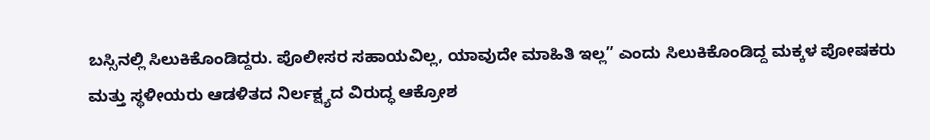ಬಸ್ಸಿನಲ್ಲಿ ಸಿಲುಕಿಕೊಂಡಿದ್ದರು. ಪೊಲೀಸರ ಸಹಾಯವಿಲ್ಲ, ಯಾವುದೇ ಮಾಹಿತಿ ಇಲ್ಲ” ಎಂದು ಸಿಲುಕಿಕೊಂಡಿದ್ದ ಮಕ್ಕಳ ಪೋಷಕರು ಮತ್ತು ಸ್ಥಳೀಯರು ಆಡಳಿತದ ನಿರ್ಲಕ್ಷ್ಯದ ವಿರುದ್ಧ ಆಕ್ರೋಶ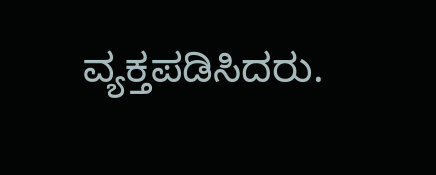ವ್ಯಕ್ತಪಡಿಸಿದರು.